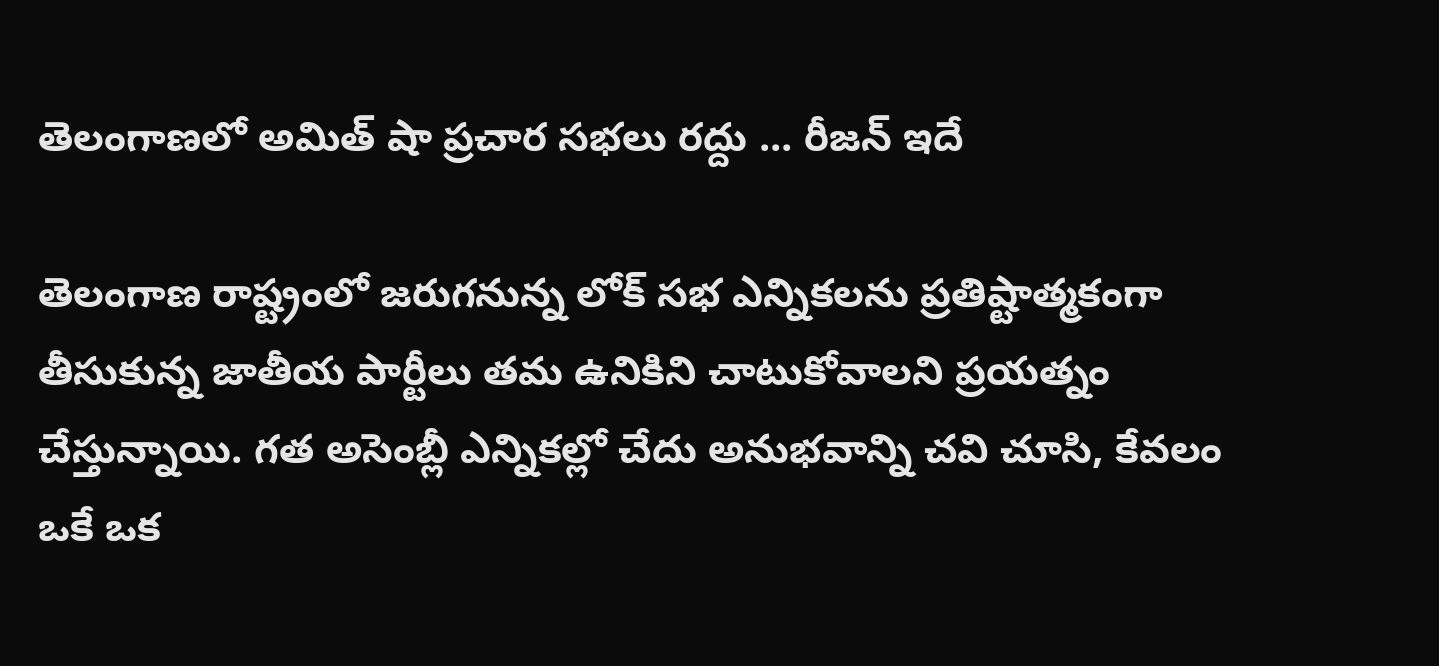తెలంగాణలో అమిత్ షా ప్రచార సభలు రద్దు ... రీజన్ ఇదే

తెలంగాణ రాష్ట్రంలో జరుగనున్న లోక్ సభ ఎన్నికలను ప్రతిష్టాత్మకంగా తీసుకున్న జాతీయ పార్టీలు తమ ఉనికిని చాటుకోవాలని ప్రయత్నం చేస్తున్నాయి. గత అసెంబ్లీ ఎన్నికల్లో చేదు అనుభవాన్ని చవి చూసి, కేవలం ఒకే ఒక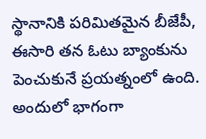స్థానానికి పరిమితమైన బీజేపీ, ఈసారి తన ఓటు బ్యాంకును పెంచుకునే ప్రయత్నంలో ఉంది. అందులో భాగంగా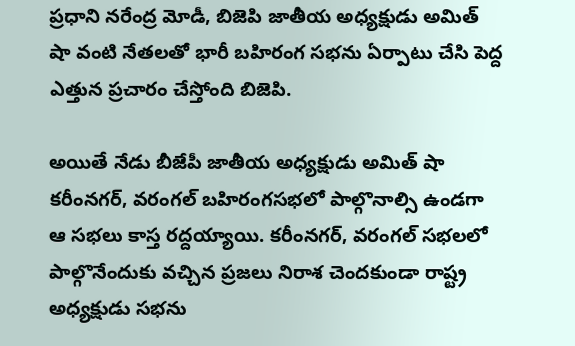ప్రధాని నరేంద్ర మోడీ, బిజెపి జాతీయ అధ్యక్షుడు అమిత్ షా వంటి నేతలతో భారీ బహిరంగ సభను ఏర్పాటు చేసి పెద్ద ఎత్తున ప్రచారం చేస్తోంది బిజెపి.

అయితే నేడు బీజేపీ జాతీయ అధ్యక్షుడు అమిత్ షా కరీంనగర్, వరంగల్ బహిరంగసభలో పాల్గొనాల్సి ఉండగా ఆ సభలు కాస్త రద్దయ్యాయి. కరీంనగర్, వరంగల్ సభలలో పాల్గొనేందుకు వచ్చిన ప్రజలు నిరాశ చెందకుండా రాష్ట్ర అధ్యక్షుడు సభను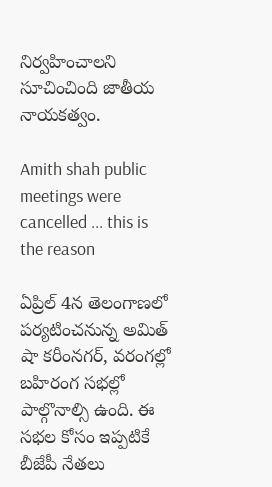నిర్వహించాలని సూచించింది జాతీయ నాయకత్వం.

Amith shah public meetings were cancelled ... this is the reason

ఏప్రిల్ 4న తెలంగాణలో పర్యటించనున్న అమిత్ షా కరీంనగర్, వరంగల్లో బహిరంగ సభల్లో పాల్గొనాల్సి ఉంది. ఈ సభల కోసం ఇప్పటికే బీజేపీ నేతలు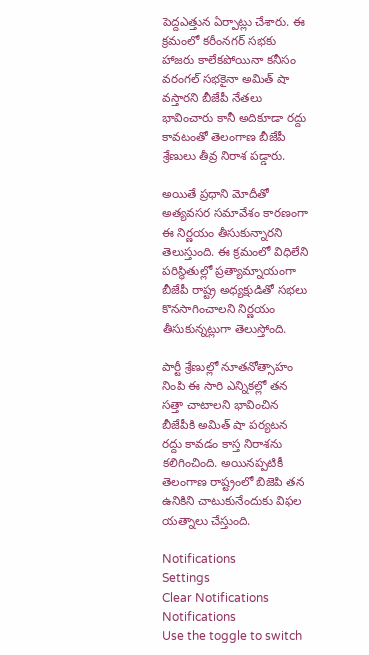పెద్దఎత్తున ఏర్పాట్లు చేశారు. ఈ క్రమంలో కరీంనగర్ సభకు హాజరు కాలేకపోయినా కనీసం వరంగల్‌ సభకైనా అమిత్ షా వస్తారని బీజేపీ నేతలు భావించారు కానీ అదికూడా రద్దు కావటంతో తెలంగాణ బీజేపీ శ్రేణులు తీవ్ర నిరాశ పడ్డారు.

అయితే ప్రధాని మోదీతో అత్యవసర సమావేశం కారణంగా ఈ నిర్ణయం తీసుకున్నారని తెలుస్తుంది. ఈ క్రమంలో విధిలేని పరిస్థితుల్లో ప్రత్యామ్నాయంగా బీజేపీ రాష్ట్ర అధ్యక్షుడితో సభలు కొనసాగించాలని నిర్ణయం తీసుకున్నట్లుగా తెలుస్తోంది.

పార్టీ శ్రేణుల్లో నూతనోత్సాహం నింపి ఈ సారి ఎన్నికల్లో తన సత్తా చాటాలని భావించిన బీజేపీకి అమిత్ షా పర్యటన రద్దు కావడం కాస్త నిరాశను కలిగించింది. అయినప్పటికీ తెలంగాణ రాష్ట్రంలో బిజెపి తన ఉనికిని చాటుకునేందుకు విఫల యత్నాలు చేస్తుంది.

Notifications
Settings
Clear Notifications
Notifications
Use the toggle to switch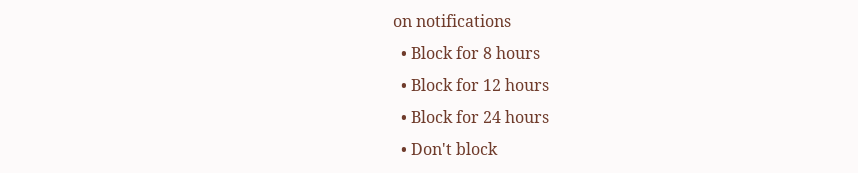on notifications
  • Block for 8 hours
  • Block for 12 hours
  • Block for 24 hours
  • Don't block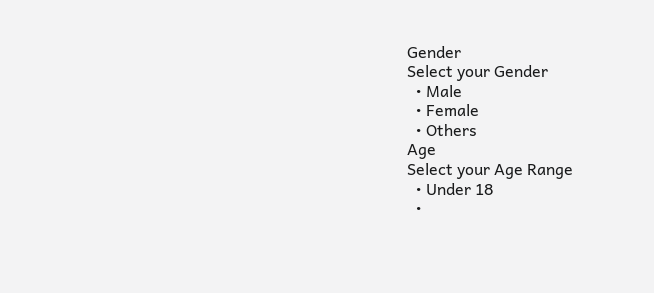Gender
Select your Gender
  • Male
  • Female
  • Others
Age
Select your Age Range
  • Under 18
  •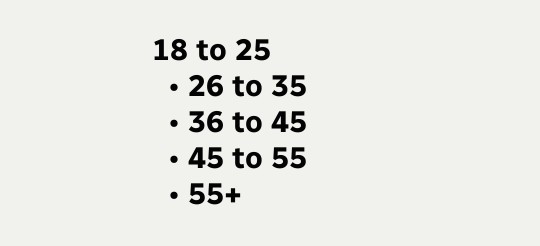18 to 25
  • 26 to 35
  • 36 to 45
  • 45 to 55
  • 55+